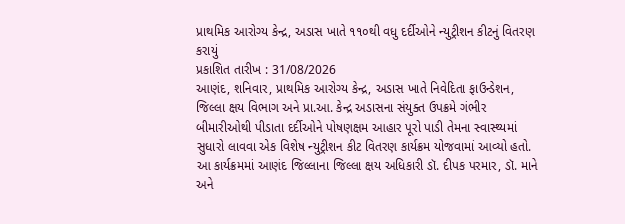પ્રાથમિક આરોગ્ય કેન્દ્ર, અડાસ ખાતે ૧૧૦થી વધુ દર્દીઓને ન્યુટ્રીશન કીટનું વિતરણ કરાયું
પ્રકાશિત તારીખ : 31/08/2026
આણંદ, શનિવાર, પ્રાથમિક આરોગ્ય કેન્દ્ર, અડાસ ખાતે નિવેદિતા ફાઉન્ડેશન, જિલ્લા ક્ષય વિભાગ અને પ્રા.આ. કેન્દ્ર અડાસના સંયુક્ત ઉપક્રમે ગંભીર બીમારીઓથી પીડાતા દર્દીઓને પોષણક્ષમ આહાર પૂરો પાડી તેમના સ્વાસ્થ્યમાં સુધારો લાવવા એક વિશેષ ન્યુટ્રીશન કીટ વિતરણ કાર્યક્રમ યોજવામાં આવ્યો હતો.
આ કાર્યક્રમમાં આણંદ જિલ્લાના જિલ્લા ક્ષય અધિકારી ડૉ. દીપક પરમાર, ડૉ. માને અને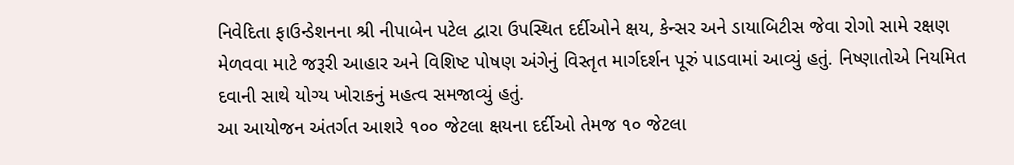નિવેદિતા ફાઉન્ડેશનના શ્રી નીપાબેન પટેલ દ્વારા ઉપસ્થિત દર્દીઓને ક્ષય, કેન્સર અને ડાયાબિટીસ જેવા રોગો સામે રક્ષણ મેળવવા માટે જરૂરી આહાર અને વિશિષ્ટ પોષણ અંગેનું વિસ્તૃત માર્ગદર્શન પૂરું પાડવામાં આવ્યું હતું. નિષ્ણાતોએ નિયમિત દવાની સાથે યોગ્ય ખોરાકનું મહત્વ સમજાવ્યું હતું.
આ આયોજન અંતર્ગત આશરે ૧૦૦ જેટલા ક્ષયના દર્દીઓ તેમજ ૧૦ જેટલા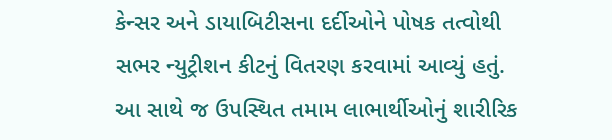કેન્સર અને ડાયાબિટીસના દર્દીઓને પોષક તત્વોથી સભર ન્યુટ્રીશન કીટનું વિતરણ કરવામાં આવ્યું હતું. આ સાથે જ ઉપસ્થિત તમામ લાભાર્થીઓનું શારીરિક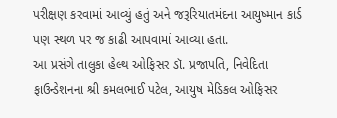પરીક્ષણ કરવામાં આવ્યું હતું અને જરૂરિયાતમંદના આયુષ્માન કાર્ડ પણ સ્થળ પર જ કાઢી આપવામાં આવ્યા હતા.
આ પ્રસંગે તાલુકા હેલ્થ ઓફિસર ડૉ. પ્રજાપતિ, નિવેદિતા ફાઉન્ડેશનના શ્રી કમલભાઈ પટેલ, આયુષ મેડિકલ ઓફિસર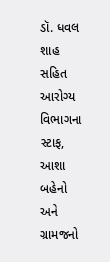ડૉ. ધવલ શાહ સહિત આરોગ્ય વિભાગના સ્ટાફ, આશા બહેનો અને ગ્રામજનો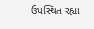ઉપસ્થિત રહ્યા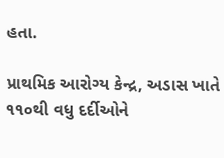હતા.

પ્રાથમિક આરોગ્ય કેન્દ્ર, અડાસ ખાતે ૧૧૦થી વધુ દર્દીઓને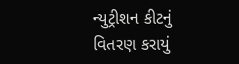ન્યુટ્રીશન કીટનું વિતરણ કરાયું